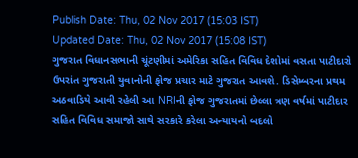Publish Date: Thu, 02 Nov 2017 (15:03 IST)
Updated Date: Thu, 02 Nov 2017 (15:08 IST)
ગુજરાત વિધાનસભાની ચૂંટણીમાં અમેરિકા સહિત વિવિધ દેશોમાં વસતા પાટીદારો ઉપરાંત ગુજરાતી યુવાનોની ફોજ પ્રચાર માટે ગુજરાત આવશે. ડિસેમ્બરના પ્રથમ અઠવાડિયે આવી રહેલી આ NRIની ફોજ ગુજરાતમાં છેલ્લા ત્રણ વર્ષમાં પાટીદાર સહિત વિવિધ સમાજો સાથે સરકારે કરેલા અન્યાયનો બદલો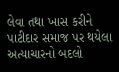લેવા તથા ખાસ કરીને પાટીદાર સમાજ પર થયેલા અત્યાચારનો બદલો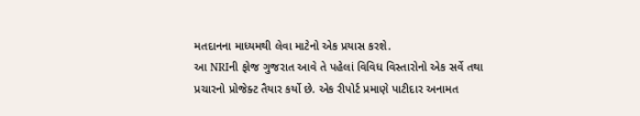મતદાનના માધ્યમથી લેવા માટેનો એક પ્રયાસ કરશે.
આ NRIની ફોજ ગુજરાત આવે તે પહેલાં વિવિધ વિસ્તારોનો એક સર્વે તથા પ્રચારનો પ્રોજેક્ટ તૈયાર કર્યો છે. એક રીપોર્ટ પ્રમાણે પાટીદાર અનામત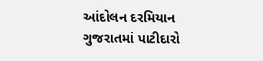આંદોલન દરમિયાન ગુજરાતમાં પાટીદારો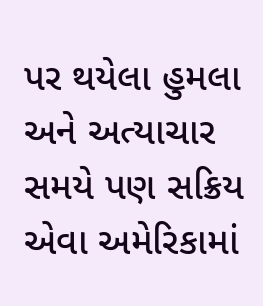પર થયેલા હુમલા અને અત્યાચાર સમયે પણ સક્રિય એવા અમેરિકામાં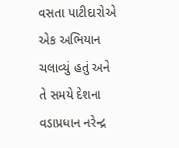વસતા પાટીદારોએ એક અભિયાન ચલાવ્યું હતું અને તે સમયે દેશના વડાપ્રધાન નરેન્દ્ર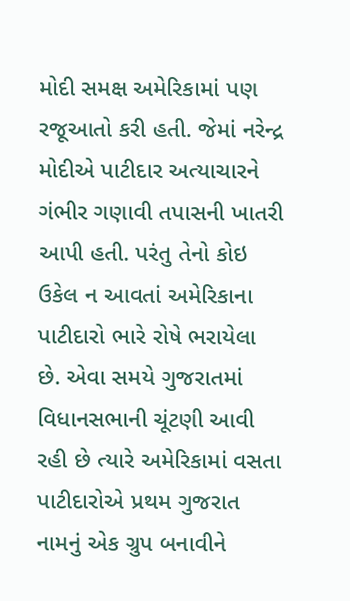મોદી સમક્ષ અમેરિકામાં પણ રજૂઆતો કરી હતી. જેમાં નરેન્દ્ર મોદીએ પાટીદાર અત્યાચારને ગંભીર ગણાવી તપાસની ખાતરી આપી હતી. પરંતુ તેનો કોઇ ઉકેલ ન આવતાં અમેરિકાના પાટીદારો ભારે રોષે ભરાયેલા છે. એવા સમયે ગુજરાતમાં વિધાનસભાની ચૂંટણી આવી રહી છે ત્યારે અમેરિકામાં વસતા પાટીદારોએ પ્રથમ ગુજરાત નામનું એક ગ્રુપ બનાવીને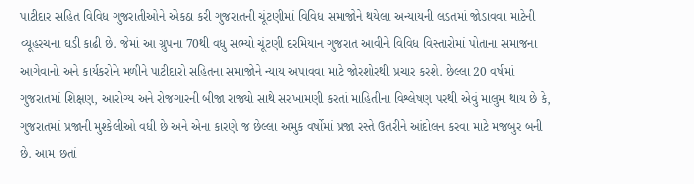પાટીદાર સહિત વિવિધ ગુજરાતીઓને એકઠા કરી ગુજરાતની ચૂંટણીમાં વિવિધ સમાજોને થયેલા અન્યાયની લડતમાં જોડાવવા માટેની વ્યૂહરચના ઘડી કાઢી છે. જેમાં આ ગ્રુપના 70થી વધુ સભ્યો ચૂંટણી દરમિયાન ગુજરાત આવીને વિવિધ વિસ્તારોમાં પોતાના સમાજના આગેવાનો અને કાર્યકરોને મળીને પાટીદારો સહિતના સમાજોને ન્યાય અપાવવા માટે જોરશોરથી પ્રચાર કરશે. છેલ્લા 20 વર્ષમાં ગુજરાતમાં શિક્ષણ, આરોગ્ય અને રોજગારની બીજા રાજ્યો સાથે સરખામણી કરતાં માહિતીના વિશ્લેષણ પરથી એવું માલુમ થાય છે કે, ગુજરાતમાં પ્રજાની મુશ્કેલીઓ વધી છે અને એના કારણે જ છેલ્લા અમુક વર્ષોમાં પ્રજા રસ્તે ઉતરીને આંદોલન કરવા માટે મજબુર બની છે. આમ છતાં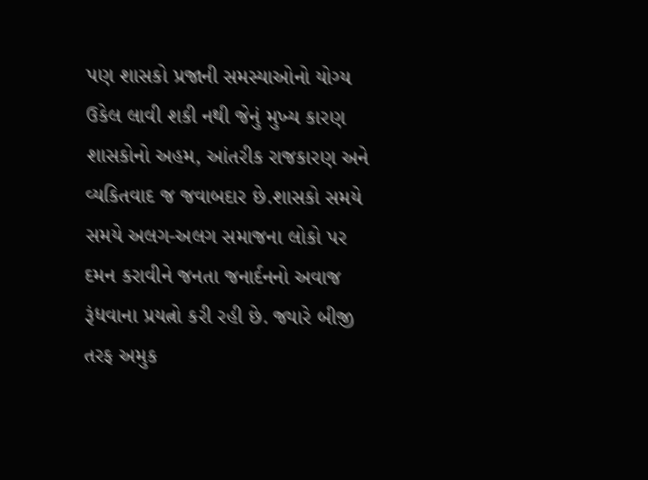પણ શાસકો પ્રજાની સમસ્યાઓનો યોગ્ય ઉકેલ લાવી શકી નથી જેનું મુખ્ય કારણ શાસકોનો અહમ, આંતરીક રાજકારણ અને વ્યકિતવાદ જ જવાબદાર છે.શાસકો સમયે સમયે અલગ-અલગ સમાજના લોકો પર દમન કરાવીને જનતા જનાર્દનનો અવાજ રૂંધવાના પ્રયત્નો કરી રહી છે. જ્યારે બીજી તરફ અમુક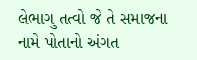લેભાગુ તત્વો જે તે સમાજના નામે પોતાનો અંગત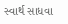સ્વાર્થ સાધવા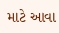માટે આવા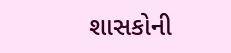શાસકોની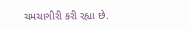ચમચાગીરી કરી રહ્યા છે.